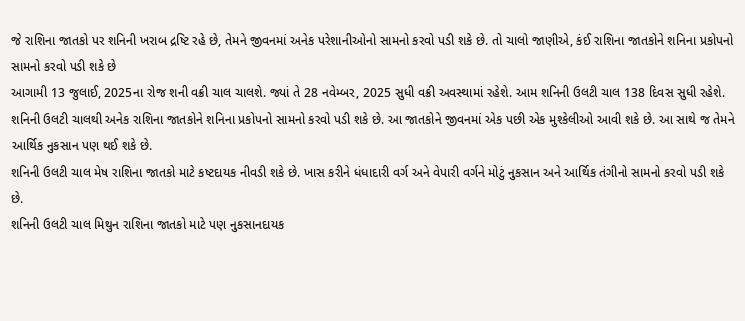જે રાશિના જાતકો પર શનિની ખરાબ દ્રષ્ટિ રહે છે, તેમને જીવનમાં અનેક પરેશાનીઓનો સામનો કરવો પડી શકે છે. તો ચાલો જાણીએ, કંઈ રાશિના જાતકોને શનિના પ્રકોપનો સામનો કરવો પડી શકે છે
આગામી 13 જુલાઈ, 2025ના રોજ શની વક્રી ચાલ ચાલશે. જ્યાં તે 28 નવેમ્બર, 2025 સુધી વક્રી અવસ્થામાં રહેશે. આમ શનિની ઉલટી ચાલ 138 દિવસ સુધી રહેશે.
શનિની ઉલટી ચાલથી અનેક રાશિના જાતકોને શનિના પ્રકોપનો સામનો કરવો પડી શકે છે. આ જાતકોને જીવનમાં એક પછી એક મુશ્કેલીઓ આવી શકે છે. આ સાથે જ તેમને આર્થિક નુકસાન પણ થઈ શકે છે.
શનિની ઉલટી ચાલ મેષ રાશિના જાતકો માટે કષ્ટદાયક નીવડી શકે છે. ખાસ કરીને ધંધાદારી વર્ગ અને વેપારી વર્ગને મોટું નુકસાન અને આર્થિક તંગીનો સામનો કરવો પડી શકે છે.
શનિની ઉલટી ચાલ મિથુન રાશિના જાતકો માટે પણ નુકસાનદાયક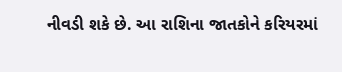નીવડી શકે છે. આ રાશિના જાતકોને કરિયરમાં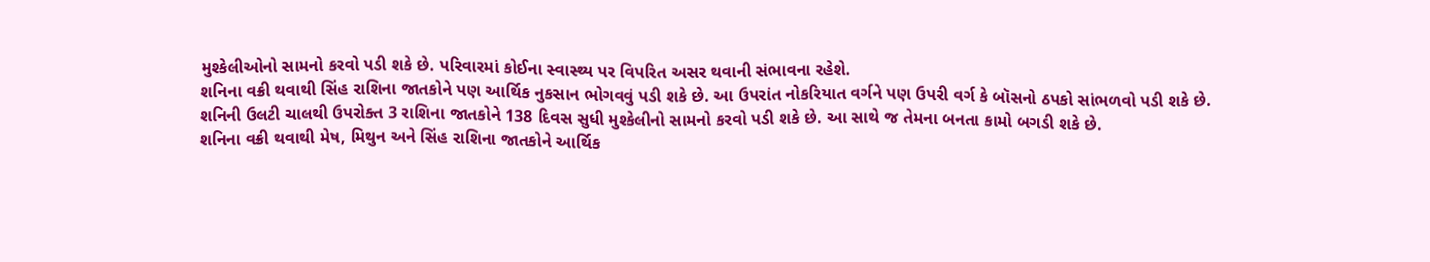મુશ્કેલીઓનો સામનો કરવો પડી શકે છે. પરિવારમાં કોઈના સ્વાસ્થ્ય પર વિપરિત અસર થવાની સંભાવના રહેશે.
શનિના વક્રી થવાથી સિંહ રાશિના જાતકોને પણ આર્થિક નુકસાન ભોગવવું પડી શકે છે. આ ઉપરાંત નોકરિયાત વર્ગને પણ ઉપરી વર્ગ કે બૉસનો ઠપકો સાંભળવો પડી શકે છે.
શનિની ઉલટી ચાલથી ઉપરોક્ત 3 રાશિના જાતકોને 138 દિવસ સુધી મુશ્કેલીનો સામનો કરવો પડી શકે છે. આ સાથે જ તેમના બનતા કામો બગડી શકે છે.
શનિના વક્રી થવાથી મેષ, મિથુન અને સિંહ રાશિના જાતકોને આર્થિક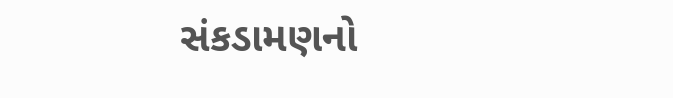સંકડામણનો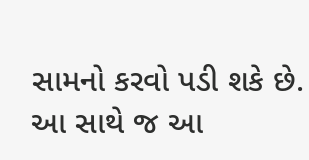સામનો કરવો પડી શકે છે. આ સાથે જ આ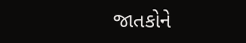જાતકોને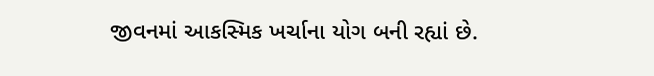જીવનમાં આકસ્મિક ખર્ચાના યોગ બની રહ્યાં છે.